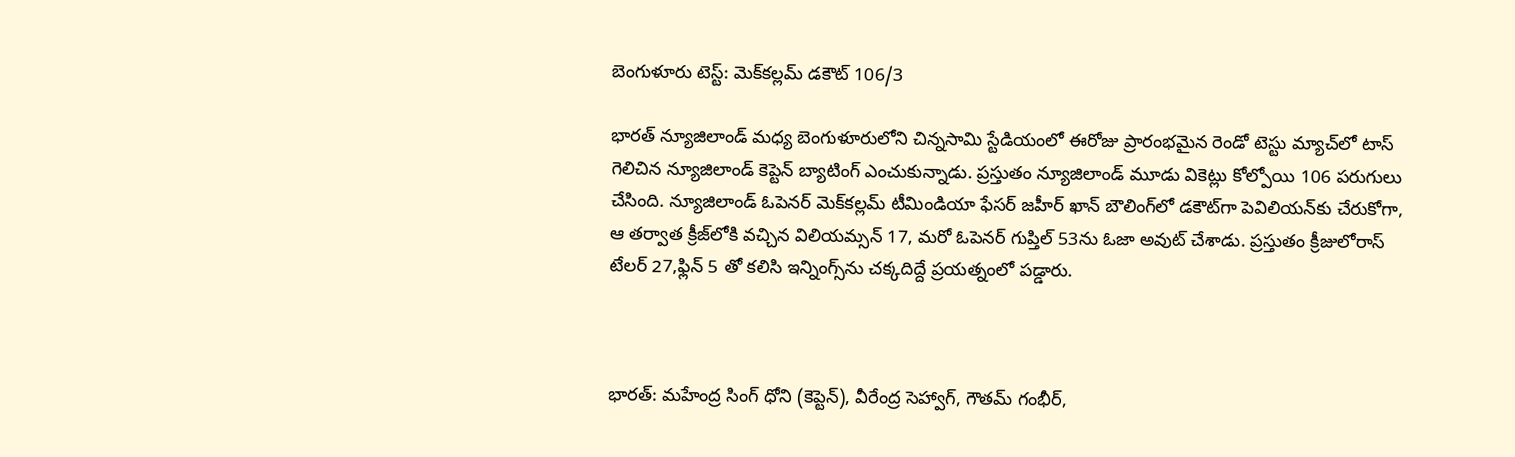బెంగుళూరు టెస్ట్: మెక్‌కల్లమ్ డకౌట్ 106/3

భారత్ న్యూజిలాండ్ మధ్య బెంగుళూరులోని చిన్నసామి స్టేడియంలో ఈరోజు ప్రారంభమైన రెండో టెస్టు మ్యాచ్‌లో టాస్ గెలిచిన న్యూజిలాండ్ కెప్టెన్ బ్యాటింగ్ ఎంచుకున్నాడు. ప్రస్తుతం న్యూజిలాండ్ మూడు వికెట్లు కోల్పోయి 106 పరుగులు చేసింది. న్యూజిలాండ్ ఓపెనర్ మెక్‌కల్లమ్ టీమిండియా ఫేసర్ జహీర్ ఖాన్ బౌలింగ్‌లో డకౌట్‌గా పెవిలియన్‌కు చేరుకోగా, ఆ తర్వాత క్రీజ్‌లోకి వచ్చిన విలియమ్సన్ 17, మరో ఓపెనర్ గుప్తిల్‌ 53ను ఓజా అవుట్ చేశాడు. ప్రస్తుతం క్రీజులోరాస్ టేలర్ 27,ఫ్లిన్ 5 తో కలిసి ఇన్నింగ్స్‌ను చక్కదిద్దే ప్రయత్నంలో పడ్డారు.



భారత్: మహేంద్ర సింగ్ ధోని (కెప్టెన్), వీరేంద్ర సెహ్వాగ్, గౌతమ్ గంభీర్,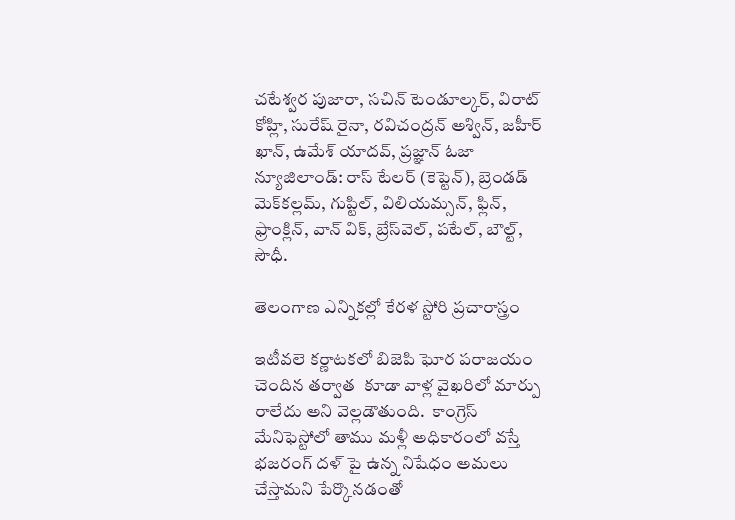చటేశ్వర పుజారా, సచిన్ టెండూల్కర్, విరాట్ కోహ్లి, సురేష్ రైనా, రవిచంద్రన్ అశ్విన్, జహీర్ ఖాన్, ఉమేశ్ యాదవ్, ప్రజ్ఞాన్ ఓజా
న్యూజిలాండ్: రాస్ టేలర్ (కెప్టెన్), బ్రెండడ్ మెక్‌కల్లమ్, గుప్టిల్, విలియమ్సన్, ఫ్లిన్, ఫ్రాంక్లిన్, వాన్ విక్, బ్రేస్‌వెల్, పటేల్, బౌల్ట్, సౌధీ.

తెలంగాణ ఎన్నికల్లో కేరళ స్టోరి ప్రచారాస్త్రం

ఇటీవలె కర్ణాటకలో బిజెపి ఘోర పరాజయం చెందిన తర్వాత  కూడా వాళ్ల వైఖరిలో మార్పు రాలేదు అని వెల్లడౌతుంది.  కాంగ్రెస్ మేనిఫెస్టోలో తాము మళ్లీ అధికారంలో వస్తే భజరంగ్ దళ్ పై ఉన్న నిషేధం అమలు చేస్తామని పేర్కొనడంతో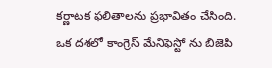కర్ణాటక ఫలితాలను ప్రభావితం చేసింది. ఒక దశలో కాంగ్రెస్ మేనిఫెస్టో ను బిజెపి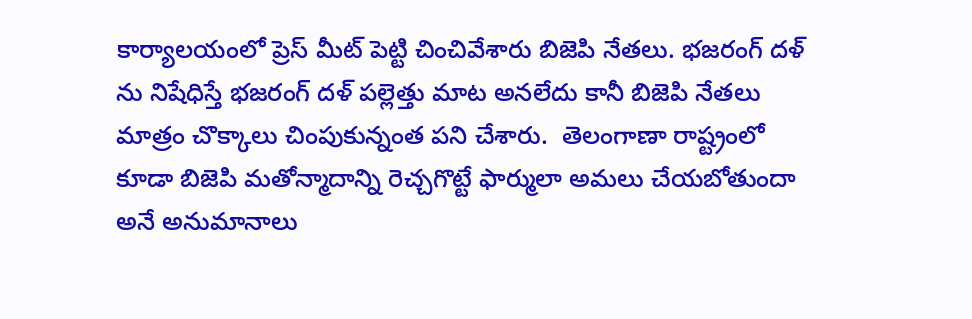కార్యాలయంలో ప్రెస్ మీట్ పెట్టి చించివేశారు బిజెపి నేతలు. భజరంగ్ దళ్ ను నిషేధిస్తే భజరంగ్ దళ్ పల్లెత్తు మాట అనలేదు కానీ బిజెపి నేతలు మాత్రం చొక్కాలు చింపుకున్నంత పని చేశారు.  తెలంగాణా రాష్ట్రంలో కూడా బిజెపి మతోన్మాదాన్ని రెచ్చగొట్టే ఫార్ములా అమలు చేయబోతుందా అనే అనుమానాలు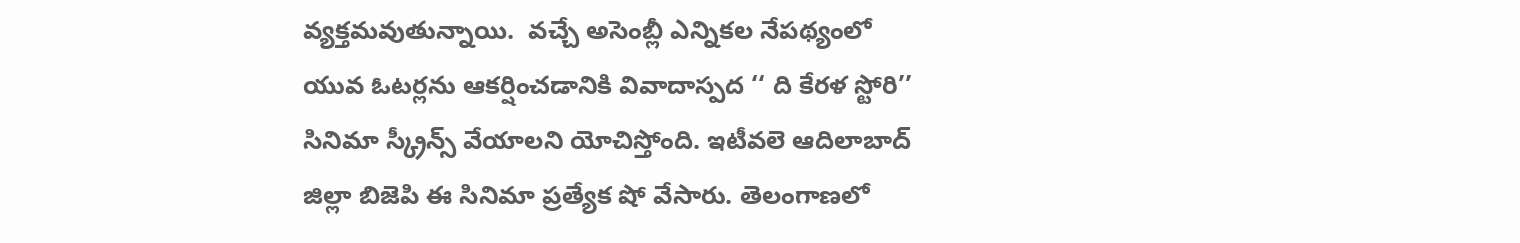వ్యక్తమవుతున్నాయి.  వచ్చే అసెంబ్లీ ఎన్నికల నేపథ్యంలో యువ ఓటర్లను ఆకర్షించడానికి వివాదాస్పద ‘‘ ది కేరళ స్టోరి’’ సినిమా స్క్రీన్స్ వేయాలని యోచిస్తోంది. ఇటీవలె ఆదిలాబాద్ జిల్లా బిజెపి ఈ సినిమా ప్రత్యేక షో వేసారు. తెలంగాణలో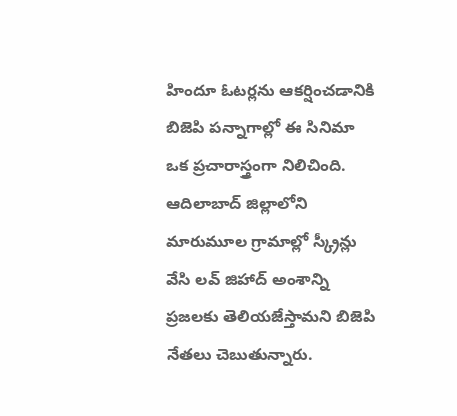హిందూ ఓటర్లను ఆకర్షించడానికి బిజెపి పన్నాగాల్లో ఈ సినిమా ఒక ప్రచారాస్త్రంగా నిలిచింది. ఆదిలాబాద్ జిల్లాలోని మారుమూల గ్రామాల్లో స్క్రీన్లు వేసి లవ్ జిహాద్ అంశాన్ని ప్రజలకు తెలియజేస్తామని బిజెపి నేతలు చెబుతున్నారు.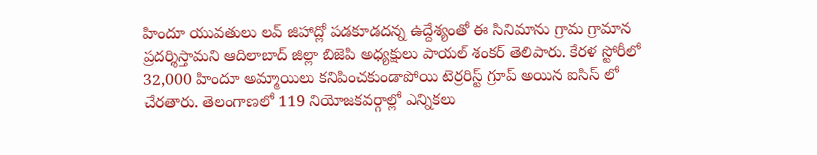హిందూ యువతులు లవ్ జిహాద్లో పడకూడదన్న ఉద్దేశ్యంతో ఈ సినిమాను గ్రామ గ్రామాన ప్రదర్శిస్తామని ఆదిలాబాద్ జిల్లా బిజెపి అధ్యక్షులు పాయల్ శంకర్ తెలిపారు. కేరళ స్టోరీలో 32,000 హిందూ అమ్మాయిలు కనిపించకుండాపోయి టెర్రరిస్ట్ గ్రూప్ అయిన ఐసిస్ లో  చేరతారు. తెలంగాణలో 119 నియోజకవర్గాల్లో ఎన్నికలు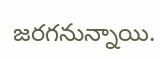జరగనున్నాయి.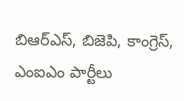బిఆర్ఎస్, బిజెపి, కాంగ్రెస్, ఎంఐఎం పార్టీలు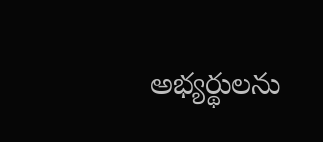అభ్యర్థులను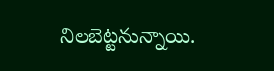నిలబెట్టనున్నాయి.